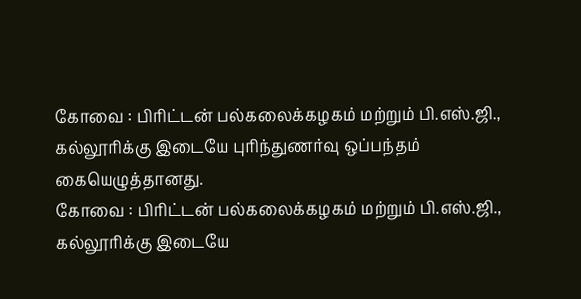கோவை : பிரிட்டன் பல்கலைக்கழகம் மற்றும் பி.எஸ்.ஜி., கல்லூரிக்கு இடையே புரிந்துணர்வு ஒப்பந்தம் கையெழுத்தானது.
கோவை : பிரிட்டன் பல்கலைக்கழகம் மற்றும் பி.எஸ்.ஜி., கல்லூரிக்கு இடையே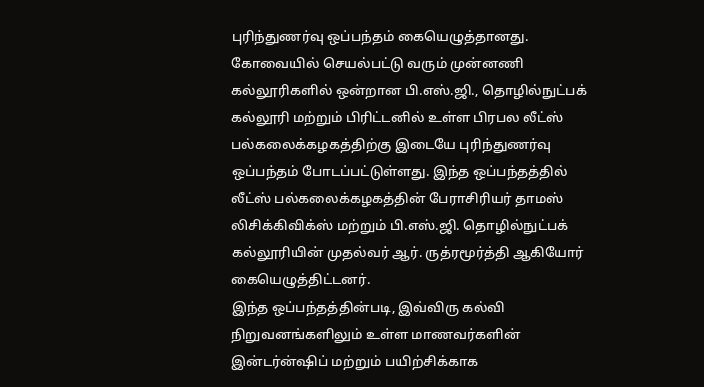புரிந்துணர்வு ஒப்பந்தம் கையெழுத்தானது.
கோவையில் செயல்பட்டு வரும் முன்னணி கல்லூரிகளில் ஒன்றான பி.எஸ்.ஜி., தொழில்நுட்பக் கல்லூரி மற்றும் பிரிட்டனில் உள்ள பிரபல லீட்ஸ் பல்கலைக்கழகத்திற்கு இடையே புரிந்துணர்வு ஒப்பந்தம் போடப்பட்டுள்ளது. இந்த ஒப்பந்தத்தில் லீட்ஸ் பல்கலைக்கழகத்தின் பேராசிரியர் தாமஸ் லிசிக்கிவிக்ஸ் மற்றும் பி.எஸ்.ஜி. தொழில்நுட்பக் கல்லூரியின் முதல்வர் ஆர். ருத்ரமூர்த்தி ஆகியோர் கையெழுத்திட்டனர்.
இந்த ஒப்பந்தத்தின்படி, இவ்விரு கல்வி நிறுவனங்களிலும் உள்ள மாணவர்களின் இன்டர்ன்ஷிப் மற்றும் பயிற்சிக்காக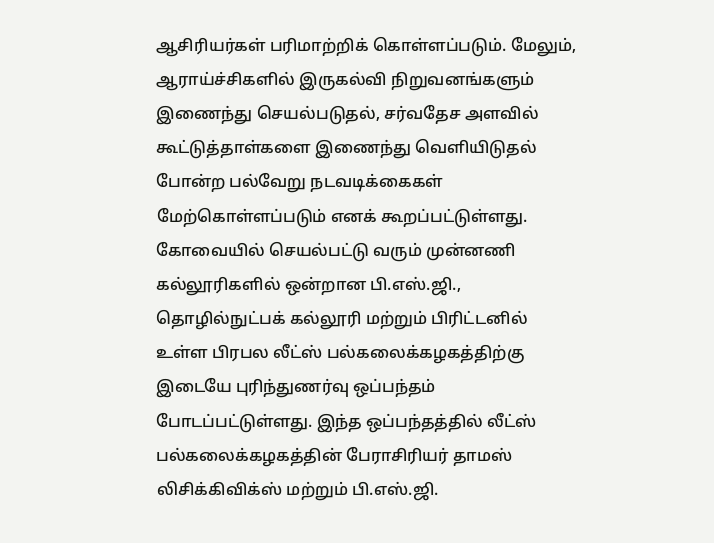ஆசிரியர்கள் பரிமாற்றிக் கொள்ளப்படும். மேலும், ஆராய்ச்சிகளில் இருகல்வி நிறுவனங்களும் இணைந்து செயல்படுதல், சர்வதேச அளவில் கூட்டுத்தாள்களை இணைந்து வெளியிடுதல் போன்ற பல்வேறு நடவடிக்கைகள் மேற்கொள்ளப்படும் எனக் கூறப்பட்டுள்ளது.
கோவையில் செயல்பட்டு வரும் முன்னணி கல்லூரிகளில் ஒன்றான பி.எஸ்.ஜி., தொழில்நுட்பக் கல்லூரி மற்றும் பிரிட்டனில் உள்ள பிரபல லீட்ஸ் பல்கலைக்கழகத்திற்கு இடையே புரிந்துணர்வு ஒப்பந்தம் போடப்பட்டுள்ளது. இந்த ஒப்பந்தத்தில் லீட்ஸ் பல்கலைக்கழகத்தின் பேராசிரியர் தாமஸ் லிசிக்கிவிக்ஸ் மற்றும் பி.எஸ்.ஜி.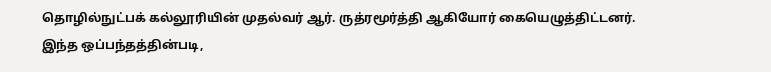தொழில்நுட்பக் கல்லூரியின் முதல்வர் ஆர். ருத்ரமூர்த்தி ஆகியோர் கையெழுத்திட்டனர்.
இந்த ஒப்பந்தத்தின்படி,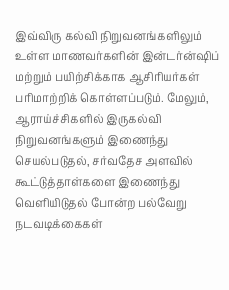இவ்விரு கல்வி நிறுவனங்களிலும் உள்ள மாணவர்களின் இன்டர்ன்ஷிப் மற்றும் பயிற்சிக்காக ஆசிரியர்கள் பரிமாற்றிக் கொள்ளப்படும். மேலும், ஆராய்ச்சிகளில் இருகல்வி நிறுவனங்களும் இணைந்து செயல்படுதல், சர்வதேச அளவில் கூட்டுத்தாள்களை இணைந்து வெளியிடுதல் போன்ற பல்வேறு நடவடிக்கைகள்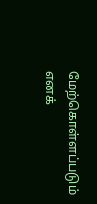மேற்கொள்ளப்படும் எனக்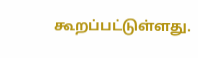கூறப்பட்டுள்ளது.